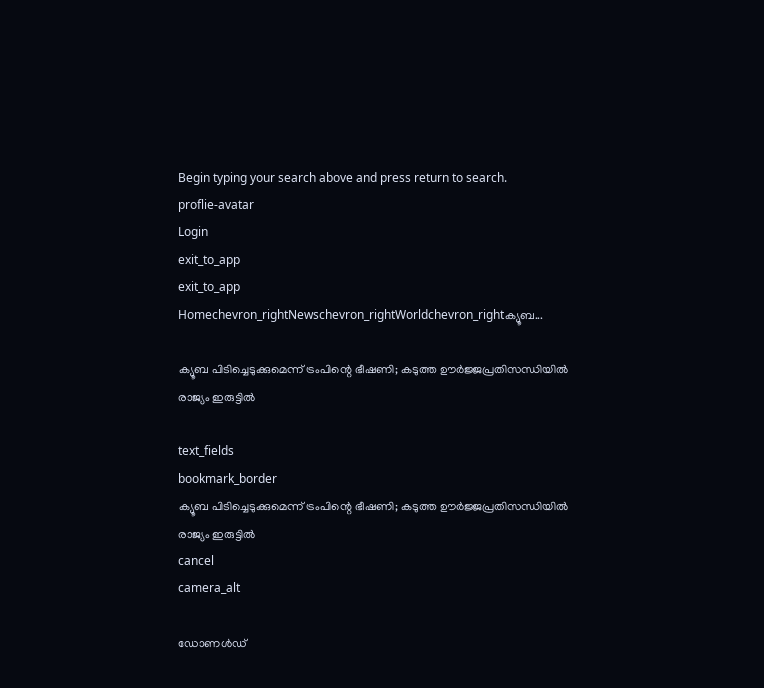Begin typing your search above and press return to search.
proflie-avatar
Login
exit_to_app
exit_to_app
Homechevron_rightNewschevron_rightWorldchevron_rightക്യൂബ...

ക്യൂബ പിടിച്ചെടുക്കുമെന്ന് ട്രംപിന്റെ ഭീഷണി; കടുത്ത ഊർജ്ജപ്രതിസന്ധിയിൽ രാജ്യം ഇരുട്ടിൽ

text_fields
bookmark_border
ക്യൂബ പിടിച്ചെടുക്കുമെന്ന് ട്രംപിന്റെ ഭീഷണി; കടുത്ത ഊർജ്ജപ്രതിസന്ധിയിൽ രാജ്യം ഇരുട്ടിൽ
cancel
camera_alt

ഡോണൾഡ്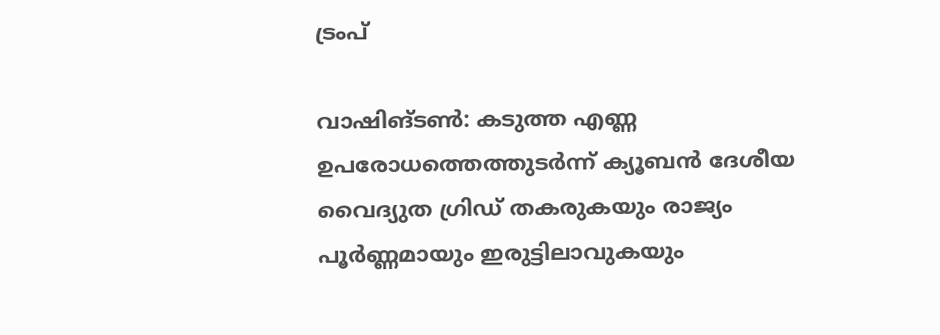ട്രംപ്

വാഷിങ്ടൺ: കടുത്ത എണ്ണ ഉപരോധത്തെത്തുടർന്ന് ക്യൂബൻ ദേശീയ വൈദ്യുത ഗ്രിഡ് തകരുകയും രാജ്യം പൂർണ്ണമായും ഇരുട്ടിലാവുകയും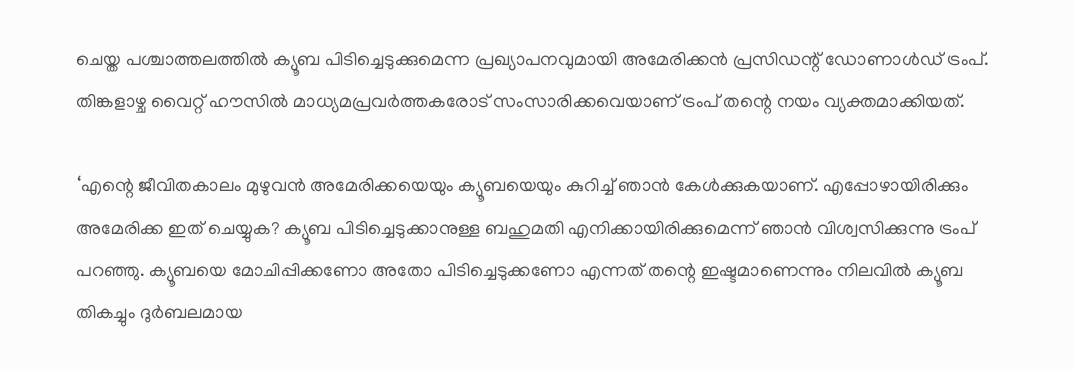ചെയ്ത പശ്ചാത്തലത്തിൽ ക്യൂബ പിടിച്ചെടുക്കുമെന്ന പ്രഖ്യാപനവുമായി അമേരിക്കൻ പ്രസിഡന്റ് ഡോണാൾഡ് ട്രംപ്. തിങ്കളാഴ്ച വൈറ്റ് ഹൗസിൽ മാധ്യമപ്രവർത്തകരോട് സംസാരിക്കവെയാണ് ട്രംപ് തന്റെ നയം വ്യക്തമാക്കിയത്.

‘എന്റെ ജീവിതകാലം മുഴുവൻ അമേരിക്കയെയും ക്യൂബയെയും കുറിച്ച് ഞാൻ കേൾക്കുകയാണ്. എപ്പോഴായിരിക്കും അമേരിക്ക ഇത് ചെയ്യുക? ക്യൂബ പിടിച്ചെടുക്കാനുള്ള ബഹുമതി എനിക്കായിരിക്കുമെന്ന് ഞാൻ വിശ്വസിക്കുന്നു ട്രംപ് പറഞ്ഞു. ക്യൂബയെ മോചിപ്പിക്കണോ അതോ പിടിച്ചെടുക്കണോ എന്നത് തന്റെ ഇഷ്ടമാണെന്നും നിലവിൽ ക്യൂബ തികച്ചും ദുർബലമായ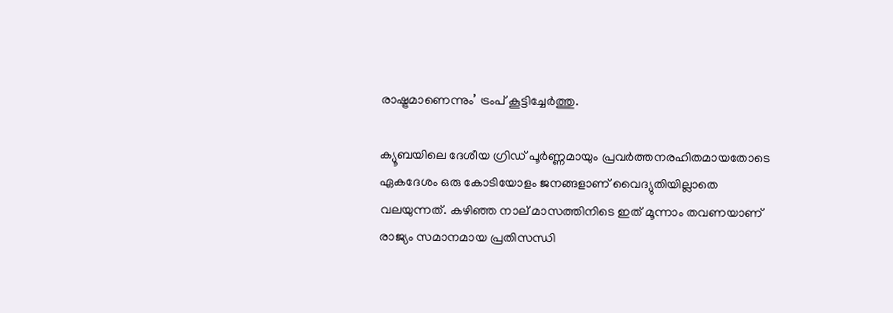രാഷ്ട്രമാണെന്നും’ ട്രംപ് കൂട്ടിച്ചേർത്തു.

ക്യൂബയിലെ ദേശീയ ഗ്രിഡ് പൂർണ്ണമായും പ്രവർത്തനരഹിതമായതോടെ ഏകദേശം ഒരു കോടിയോളം ജനങ്ങളാണ് വൈദ്യുതിയില്ലാതെ വലയുന്നത്. കഴിഞ്ഞ നാല് മാസത്തിനിടെ ഇത് മൂന്നാം തവണയാണ് രാജ്യം സമാനമായ പ്രതിസന്ധി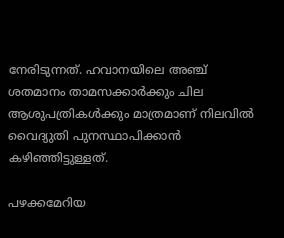നേരിടുന്നത്. ഹവാനയിലെ അഞ്ച് ശതമാനം താമസക്കാർക്കും ചില ആശുപത്രികൾക്കും മാത്രമാണ് നിലവിൽ വൈദ്യുതി പുനസ്ഥാപിക്കാൻ കഴിഞ്ഞിട്ടുള്ളത്.

പഴക്കമേറിയ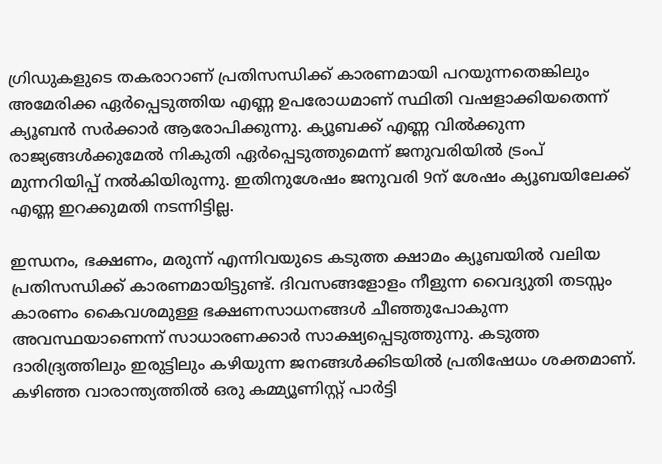ഗ്രിഡുകളുടെ തകരാറാണ് പ്രതിസന്ധിക്ക് കാരണമായി പറയുന്നതെങ്കിലും അമേരിക്ക ഏർപ്പെടുത്തിയ എണ്ണ ഉപരോധമാണ് സ്ഥിതി വഷളാക്കിയതെന്ന് ക്യൂബൻ സർക്കാർ ആരോപിക്കുന്നു. ക്യൂബക്ക് എണ്ണ വിൽക്കുന്ന രാജ്യങ്ങൾക്കുമേൽ നികുതി ഏർപ്പെടുത്തുമെന്ന് ജനുവരിയിൽ ട്രംപ് മുന്നറിയിപ്പ് നൽകിയിരുന്നു. ഇതിനുശേഷം ജനുവരി 9ന് ശേഷം ക്യൂബയിലേക്ക് എണ്ണ ഇറക്കുമതി നടന്നിട്ടില്ല.

ഇന്ധനം, ഭക്ഷണം, മരുന്ന് എന്നിവയുടെ കടുത്ത ക്ഷാമം ക്യൂബയിൽ വലിയ പ്രതിസന്ധിക്ക് കാരണമായിട്ടുണ്ട്. ദിവസങ്ങളോളം നീളുന്ന വൈദ്യുതി തടസ്സം കാരണം കൈവശമുള്ള ഭക്ഷണസാധനങ്ങൾ ചീഞ്ഞുപോകുന്ന അവസ്ഥയാണെന്ന് സാധാരണക്കാർ സാക്ഷ്യപ്പെടുത്തുന്നു. കടുത്ത ദാരിദ്ര്യത്തിലും ഇരുട്ടിലും കഴിയുന്ന ജനങ്ങൾക്കിടയിൽ പ്രതിഷേധം ശക്തമാണ്. കഴിഞ്ഞ വാരാന്ത്യത്തിൽ ഒരു കമ്മ്യൂണിസ്റ്റ് പാർട്ടി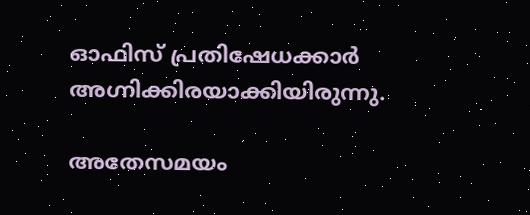ഓഫിസ് പ്രതിഷേധക്കാർ അഗ്നിക്കിരയാക്കിയിരുന്നു.

അതേസമയം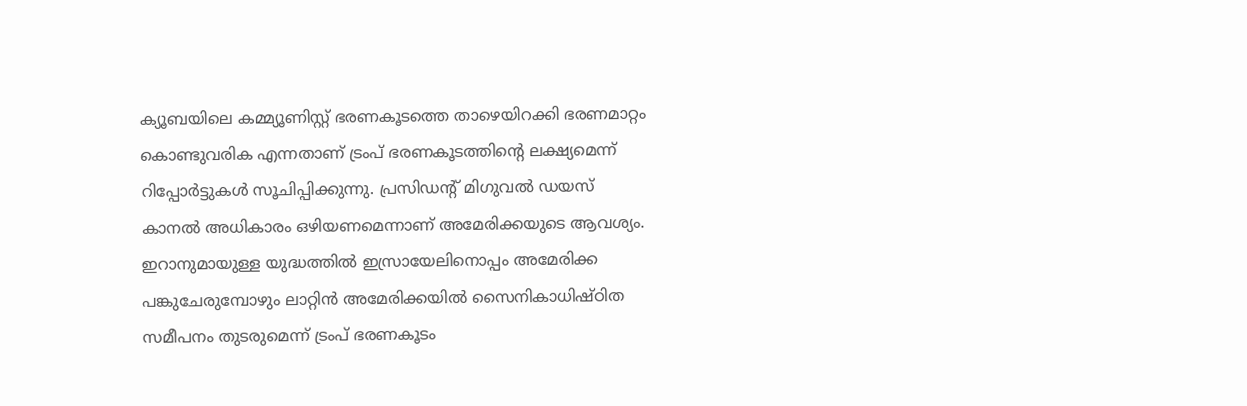ക്യൂബയിലെ കമ്മ്യൂണിസ്റ്റ് ഭരണകൂടത്തെ താഴെയിറക്കി ഭരണമാറ്റം കൊണ്ടുവരിക എന്നതാണ് ട്രംപ് ഭരണകൂടത്തിന്റെ ലക്ഷ്യമെന്ന് റിപ്പോർട്ടുകൾ സൂചിപ്പിക്കുന്നു. പ്രസിഡന്റ് മിഗുവൽ ഡയസ് കാനൽ അധികാരം ഒഴിയണമെന്നാണ് അ‌മേരിക്കയുടെ ആവശ്യം. ഇറാനുമായുള്ള യുദ്ധത്തിൽ ഇസ്രായേലിനൊപ്പം അമേരിക്ക പങ്കുചേരുമ്പോഴും ലാറ്റിൻ അമേരിക്കയിൽ സൈനികാധിഷ്ഠിത സമീപനം തുടരുമെന്ന് ട്രംപ് ഭരണകൂടം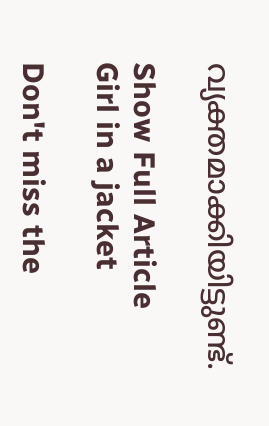വ്യക്തമാക്കിയിട്ടുണ്ട്.

Show Full Article
Girl in a jacket

Don't miss the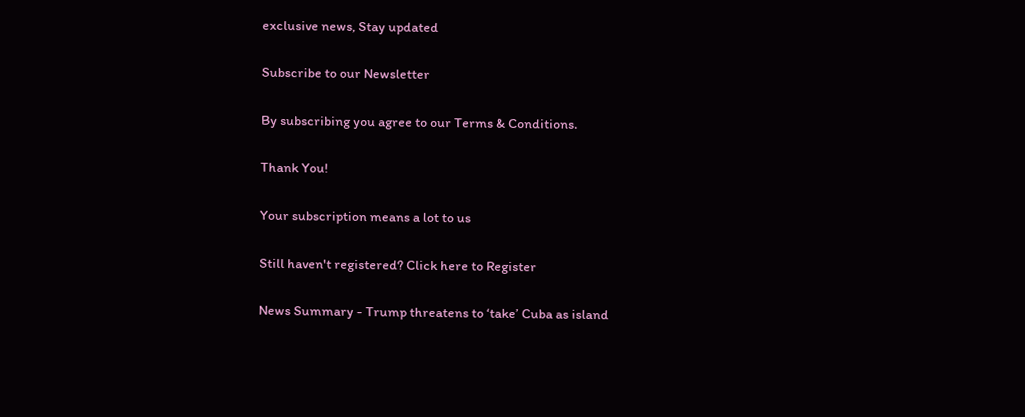exclusive news, Stay updated

Subscribe to our Newsletter

By subscribing you agree to our Terms & Conditions.

Thank You!

Your subscription means a lot to us

Still haven't registered? Click here to Register

News Summary - Trump threatens to ‘take’ Cuba as island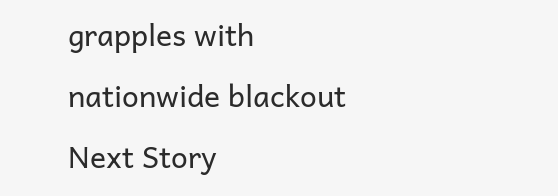grapples with nationwide blackout
Next Story